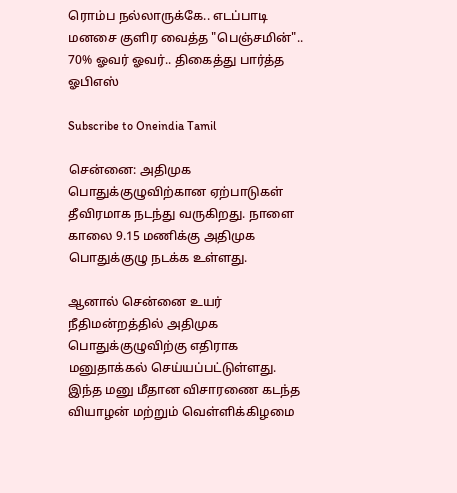ரொம்ப நல்லாருக்கே.. எடப்பாடி மனசை குளிர வைத்த "பெஞ்சமின்".. 70% ஓவர் ஓவர்.. திகைத்து பார்த்த ஓபிஎஸ்

Subscribe to Oneindia Tamil

சென்னை: அதிமுக பொதுக்குழுவிற்கான ஏற்பாடுகள் தீவிரமாக நடந்து வருகிறது. நாளை காலை 9.15 மணிக்கு அதிமுக பொதுக்குழு நடக்க உள்ளது.

ஆனால் சென்னை உயர் நீதிமன்றத்தில் அதிமுக பொதுக்குழுவிற்கு எதிராக மனுதாக்கல் செய்யப்பட்டுள்ளது. இந்த மனு மீதான விசாரணை கடந்த வியாழன் மற்றும் வெள்ளிக்கிழமை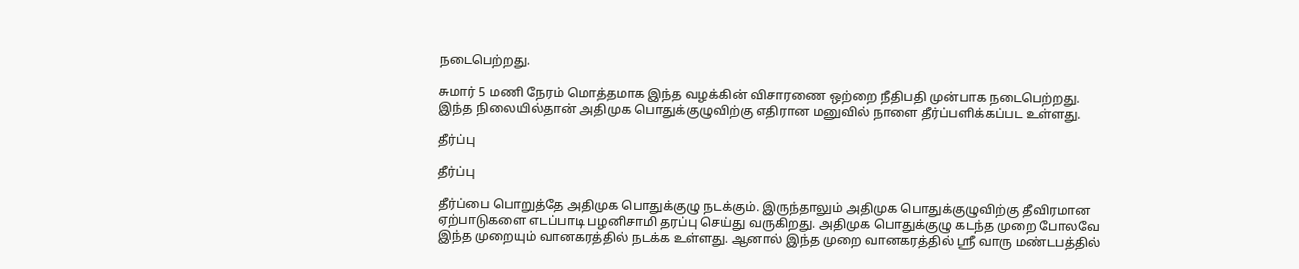நடைபெற்றது.

சுமார் 5 மணி நேரம் மொத்தமாக இந்த வழக்கின் விசாரணை ஒற்றை நீதிபதி முன்பாக நடைபெற்றது. இந்த நிலையில்தான் அதிமுக பொதுக்குழுவிற்கு எதிரான மனுவில் நாளை தீர்ப்பளிக்கப்பட உள்ளது.

தீர்ப்பு

தீர்ப்பு

தீர்ப்பை பொறுத்தே அதிமுக பொதுக்குழு நடக்கும். இருந்தாலும் அதிமுக பொதுக்குழுவிற்கு தீவிரமான ஏற்பாடுகளை எடப்பாடி பழனிசாமி தரப்பு செய்து வருகிறது. அதிமுக பொதுக்குழு கடந்த முறை போலவே இந்த முறையும் வானகரத்தில் நடக்க உள்ளது. ஆனால் இந்த முறை வானகரத்தில் ஸ்ரீ வாரு மண்டபத்தில்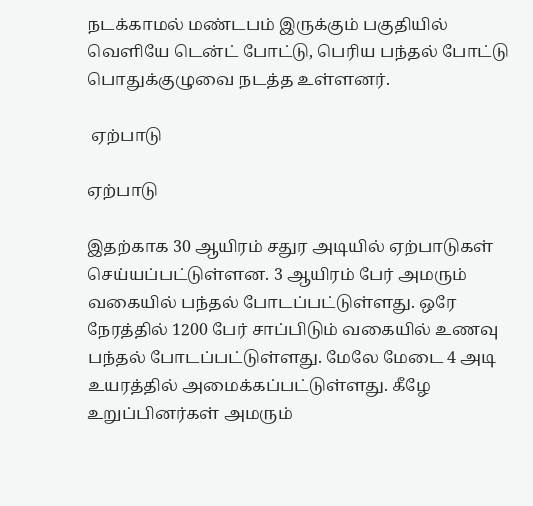நடக்காமல் மண்டபம் இருக்கும் பகுதியில் வெளியே டென்ட் போட்டு, பெரிய பந்தல் போட்டு பொதுக்குழுவை நடத்த உள்ளனர்.

 ஏற்பாடு

ஏற்பாடு

இதற்காக 30 ஆயிரம் சதுர அடியில் ஏற்பாடுகள் செய்யப்பட்டுள்ளன. 3 ஆயிரம் பேர் அமரும் வகையில் பந்தல் போடப்பட்டுள்ளது. ஒரே நேரத்தில் 1200 பேர் சாப்பிடும் வகையில் உணவு பந்தல் போடப்பட்டுள்ளது. மேலே மேடை 4 அடி உயரத்தில் அமைக்கப்பட்டுள்ளது. கீழே உறுப்பினர்கள் அமரும்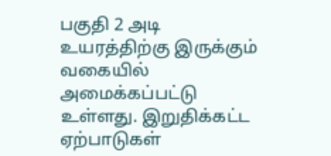பகுதி 2 அடி உயரத்திற்கு இருக்கும் வகையில் அமைக்கப்பட்டு உள்ளது. இறுதிக்கட்ட ஏற்பாடுகள்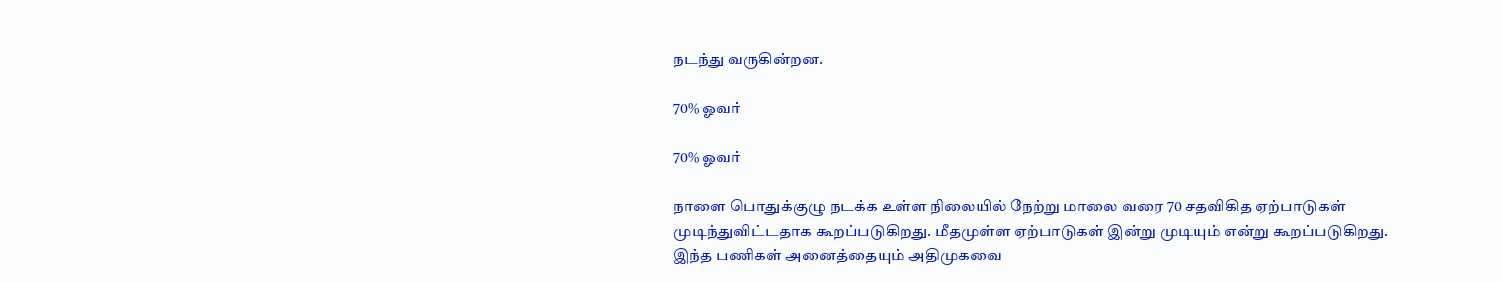நடந்து வருகின்றன.

70% ஓவர்

70% ஓவர்

நாளை பொதுக்குழு நடக்க உள்ள நிலையில் நேற்று மாலை வரை 70 சதவிகித ஏற்பாடுகள் முடிந்துவிட்டதாக கூறப்படுகிறது. மீதமுள்ள ஏற்பாடுகள் இன்று முடியும் என்று கூறப்படுகிறது. இந்த பணிகள் அனைத்தையும் அதிமுகவை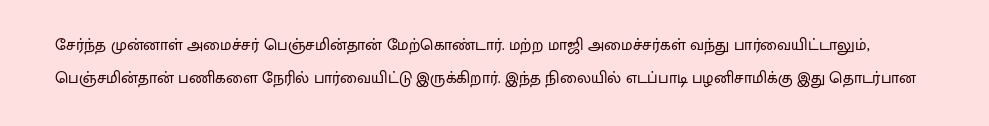சேர்ந்த முன்னாள் அமைச்சர் பெஞ்சமின்தான் மேற்கொண்டார். மற்ற மாஜி அமைச்சர்கள் வந்து பார்வையிட்டாலும், பெஞ்சமின்தான் பணிகளை நேரில் பார்வையிட்டு இருக்கிறார். இந்த நிலையில் எடப்பாடி பழனிசாமிக்கு இது தொடர்பான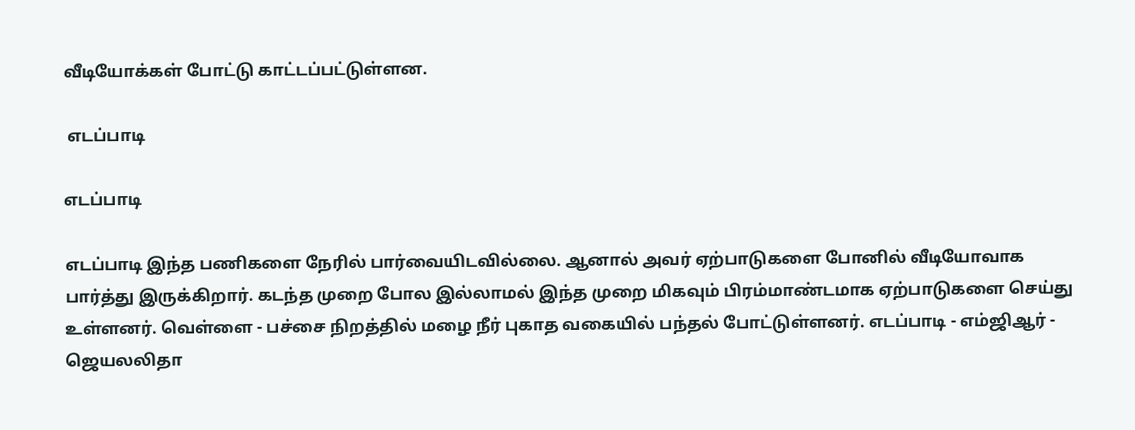வீடியோக்கள் போட்டு காட்டப்பட்டுள்ளன.

 எடப்பாடி

எடப்பாடி

எடப்பாடி இந்த பணிகளை நேரில் பார்வையிடவில்லை. ஆனால் அவர் ஏற்பாடுகளை போனில் வீடியோவாக பார்த்து இருக்கிறார். கடந்த முறை போல இல்லாமல் இந்த முறை மிகவும் பிரம்மாண்டமாக ஏற்பாடுகளை செய்து உள்ளனர். வெள்ளை - பச்சை நிறத்தில் மழை நீர் புகாத வகையில் பந்தல் போட்டுள்ளனர். எடப்பாடி - எம்ஜிஆர் - ஜெயலலிதா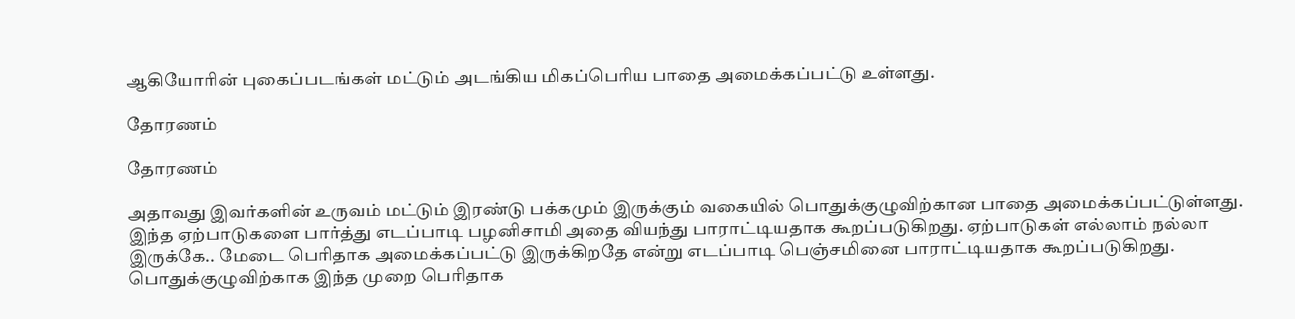ஆகியோரின் புகைப்படங்கள் மட்டும் அடங்கிய மிகப்பெரிய பாதை அமைக்கப்பட்டு உள்ளது.

தோரணம்

தோரணம்

அதாவது இவர்களின் உருவம் மட்டும் இரண்டு பக்கமும் இருக்கும் வகையில் பொதுக்குழுவிற்கான பாதை அமைக்கப்பட்டுள்ளது. இந்த ஏற்பாடுகளை பார்த்து எடப்பாடி பழனிசாமி அதை வியந்து பாராட்டியதாக கூறப்படுகிறது. ஏற்பாடுகள் எல்லாம் நல்லா இருக்கே.. மேடை பெரிதாக அமைக்கப்பட்டு இருக்கிறதே என்று எடப்பாடி பெஞ்சமினை பாராட்டியதாக கூறப்படுகிறது. பொதுக்குழுவிற்காக இந்த முறை பெரிதாக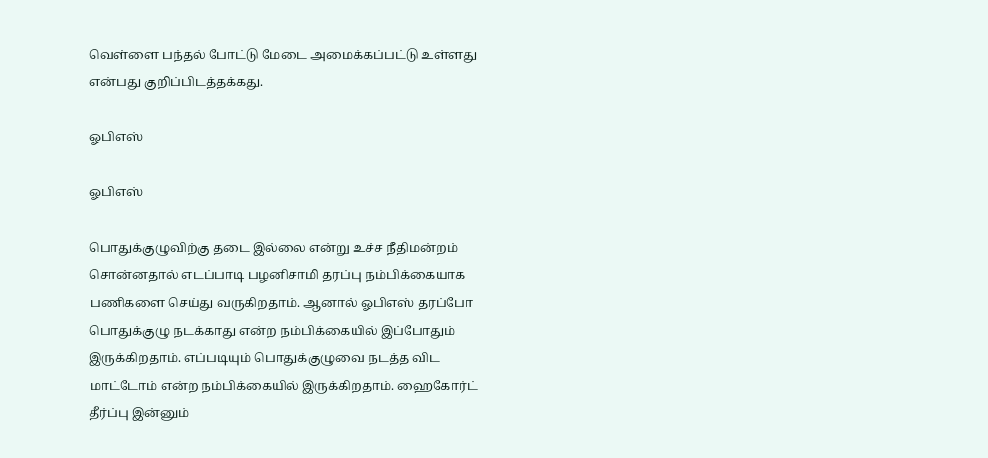வெள்ளை பந்தல் போட்டு மேடை அமைக்கப்பட்டு உள்ளது என்பது குறிப்பிடத்தக்கது.

ஓபிஎஸ்

ஓபிஎஸ்

பொதுக்குழுவிற்கு தடை இல்லை என்று உச்ச நீதிமன்றம் சொன்னதால் எடப்பாடி பழனிசாமி தரப்பு நம்பிக்கையாக பணிகளை செய்து வருகிறதாம். ஆனால் ஓபிஎஸ் தரப்போ பொதுக்குழு நடக்காது என்ற நம்பிக்கையில் இப்போதும் இருக்கிறதாம். எப்படியும் பொதுக்குழுவை நடத்த விட மாட்டோம் என்ற நம்பிக்கையில் இருக்கிறதாம். ஹைகோர்ட் தீர்ப்பு இன்னும்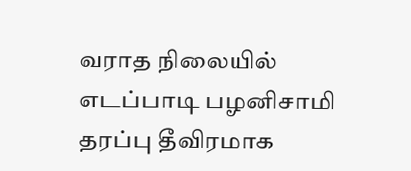வராத நிலையில் எடப்பாடி பழனிசாமி தரப்பு தீவிரமாக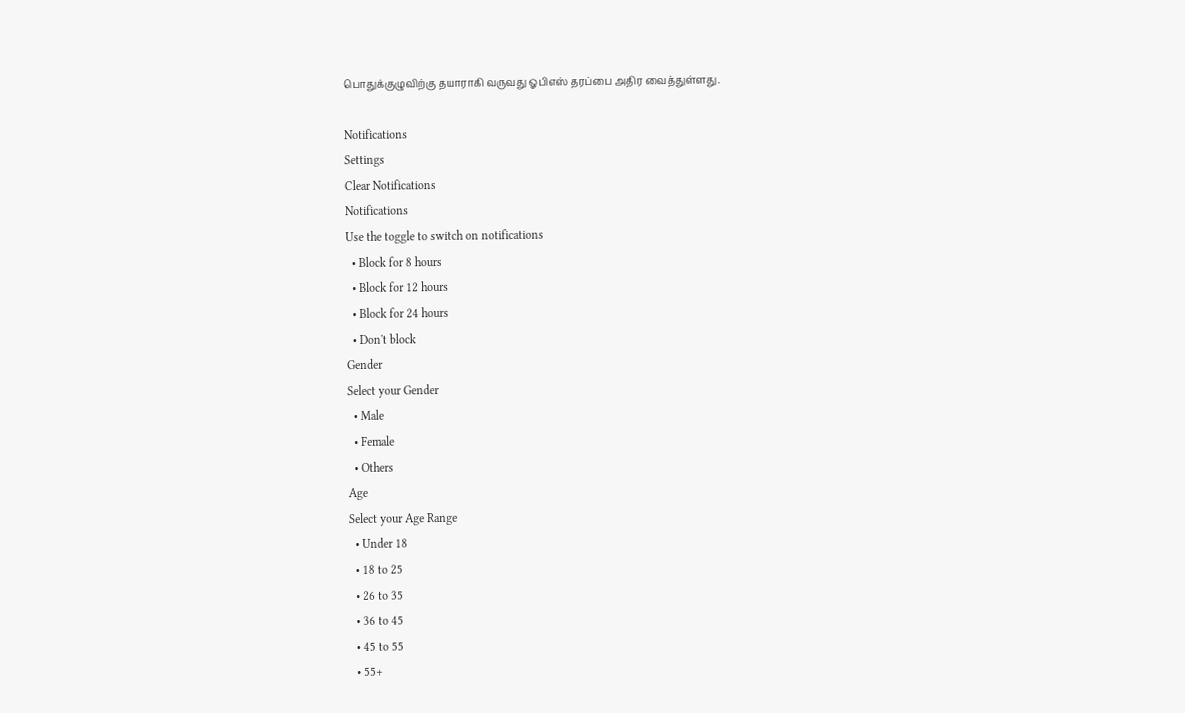பொதுக்குழுவிற்கு தயாராகி வருவது ஓபிஎஸ் தரப்பை அதிர வைத்துள்ளது.

Notifications
Settings
Clear Notifications
Notifications
Use the toggle to switch on notifications
  • Block for 8 hours
  • Block for 12 hours
  • Block for 24 hours
  • Don't block
Gender
Select your Gender
  • Male
  • Female
  • Others
Age
Select your Age Range
  • Under 18
  • 18 to 25
  • 26 to 35
  • 36 to 45
  • 45 to 55
  • 55+